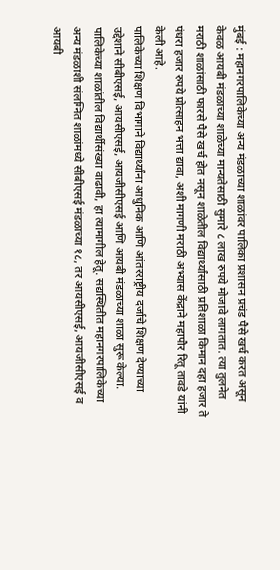मुंबई : महानगरपालिकेच्या अन्य मंडळाच्या शाळांवर पालिका प्रशासन प्रचंड पैसे खर्च करत असून केवळ आयबी मंडळाच्या शाळेच्या मान्यतेसाठी सुमारे ८ लाख रुपये मोजावे लागतात. त्या तुलनेत मराठी शाळांसाठी फारसे पैसे खर्च होत नसून शाळेतील विद्यार्थ्यांसाठी प्रतिशाळा किमान दहा हजार ते पंधरा हजार रुपये प्रोत्साहन भत्ता द्यावा, अशी मागणी मराठी अभ्यास केंद्राने महापौर रितू तावडे यांनी केली आहे.
पालिकेच्या शिक्षण विभागाने विद्यार्थ्यांना आधुनिक आणि आंतरराष्ट्रीय दर्जाचे शिक्षण देण्याच्या उद्देशाने सीबीएसई, आयसीएसई, आयजीसीएसई आणि आयबी मंडळाच्या शाळा सुरू केल्या. पालिकेच्या शाळांतील विद्यार्थीसंख्या वाढावी, हा त्यामागील हेतू. सद्यस्थितीत महानगरपालिकेच्या अन्य मंडळाशी संलग्नित शाळांमध्ये सीबीएसई मंडळाच्या १८, तर आयसीएसई, आयजीसीएसई व आयबी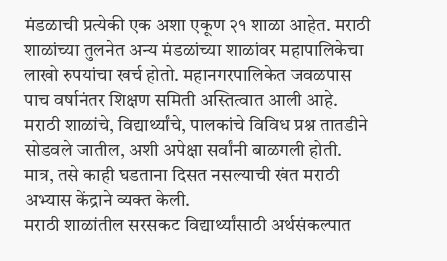मंडळाची प्रत्येकी एक अशा एकूण २१ शाळा आहेत. मराठी शाळांच्या तुलनेत अन्य मंडळांच्या शाळांवर महापालिकेचा लाखो रुपयांचा खर्च होतो. महानगरपालिकेत जवळपास पाच वर्षानंतर शिक्षण समिती अस्तित्वात आली आहे. मराठी शाळांचे, विद्यार्थ्यांचे, पालकांचे विविध प्रश्न तातडीने सोडवले जातील, अशी अपेक्षा सर्वांनी बाळगली होती. मात्र, तसे काही घडताना दिसत नसल्याची खंत मराठी अभ्यास केंद्राने व्यक्त केली.
मराठी शाळांतील सरसकट विद्यार्थ्यांसाठी अर्थसंकल्पात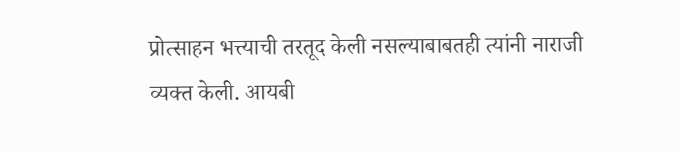प्रोत्साहन भत्त्याची तरतूद केली नसल्याबाबतही त्यांनी नाराजी व्यक्त केली. आयबी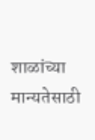शाळांच्या मान्यतेसाठी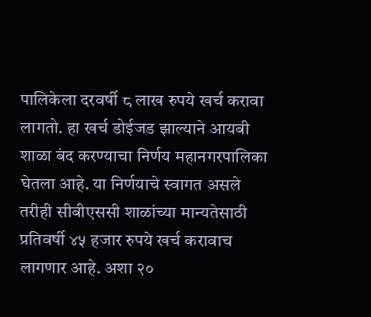पालिकेला दरवर्षी ८ लाख रुपये खर्च करावा लागतो. हा खर्च डोईजड झाल्याने आयबी शाळा बंद करण्याचा निर्णय महानगरपालिका घेतला आहे. या निर्णयाचे स्वागत असले तरीही सीबीएससी शाळांच्या मान्यतेसाठी प्रतिवर्षी ४५ हजार रुपये खर्च करावाच लागणार आहे. अशा २०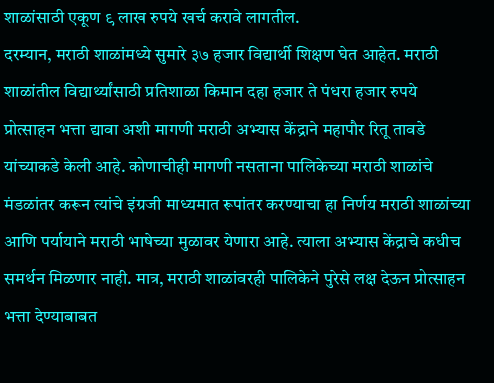शाळांसाठी एकूण ९ लाख रुपये खर्च करावे लागतील.
दरम्यान, मराठी शाळांमध्ये सुमारे ३७ हजार विद्यार्थी शिक्षण घेत आहेत. मराठी शाळांतील विद्यार्थ्यांसाठी प्रतिशाळा किमान दहा हजार ते पंधरा हजार रुपये प्रोत्साहन भत्ता द्यावा अशी मागणी मराठी अभ्यास केंद्राने महापौर रितू तावडे यांच्याकडे केली आहे. कोणाचीही मागणी नसताना पालिकेच्या मराठी शाळांचे मंडळांतर करून त्यांचे इंग्रजी माध्यमात रूपांतर करण्याचा हा निर्णय मराठी शाळांच्या आणि पर्यायाने मराठी भाषेच्या मुळावर येणारा आहे. त्याला अभ्यास केंद्राचे कधीच समर्थन मिळणार नाही. मात्र, मराठी शाळांवरही पालिकेने पुरेसे लक्ष देऊन प्रोत्साहन भत्ता देण्याबाबत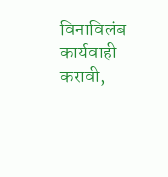विनाविलंब कार्यवाही करावी,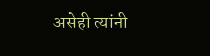असेही त्यांनी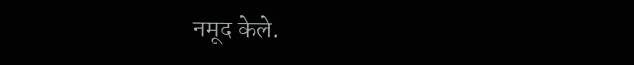नमूद केले.